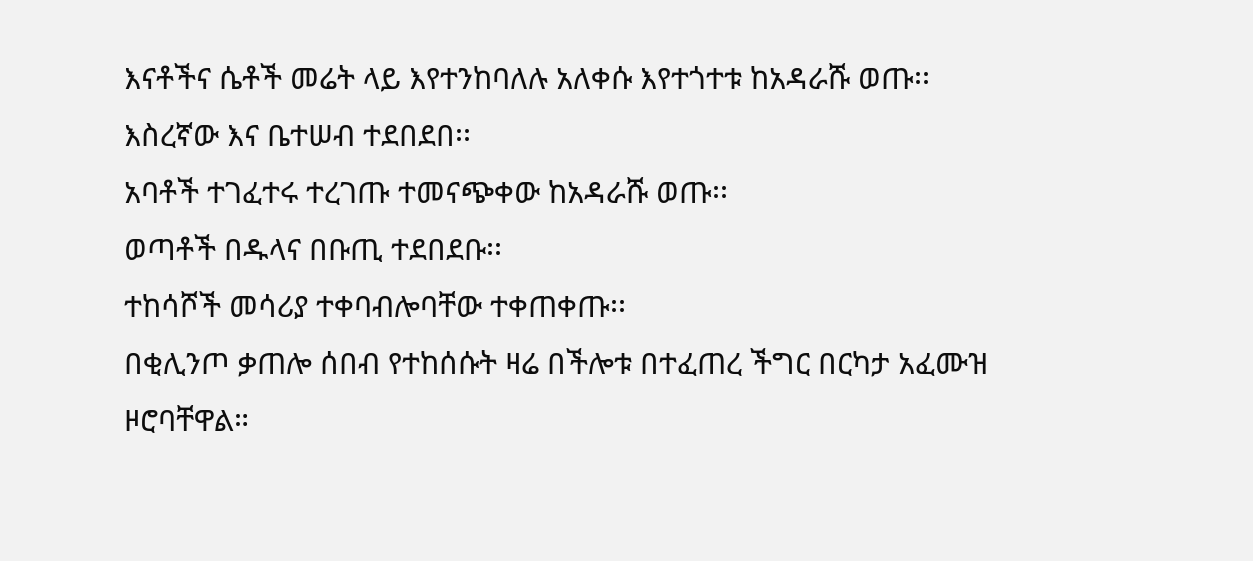እናቶችና ሴቶች መሬት ላይ እየተንከባለሉ አለቀሱ እየተጎተቱ ከአዳራሹ ወጡ፡፡
እስረኛው እና ቤተሠብ ተደበደበ፡፡
አባቶች ተገፈተሩ ተረገጡ ተመናጭቀው ከአዳራሹ ወጡ፡፡
ወጣቶች በዱላና በቡጢ ተደበደቡ፡፡
ተከሳሾች መሳሪያ ተቀባብሎባቸው ተቀጠቀጡ፡፡
በቂሊንጦ ቃጠሎ ሰበብ የተከሰሱት ዛሬ በችሎቱ በተፈጠረ ችግር በርካታ አፈሙዝ ዞሮባቸዋል።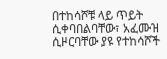በተከሳሾቹ ላይ ጥይት ሲቀባበልባቸው፣ አፈሙዝ ሲዞርባቸው ያዩ የተከሳሾች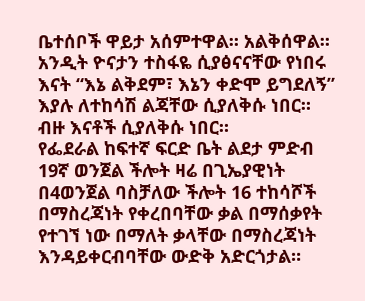ቤተሰቦች ዋይታ አሰምተዋል። አልቅሰዋል።
አንዲት ዮናታን ተስፋዬ ሲያፅናናቸው የነበሩ እናት “እኔ ልቅደም፣ እኔን ቀድሞ ይግደለኝ” እያሉ ለተከሳሽ ልጃቸው ሲያለቅሱ ነበር። ብዙ እናቶች ሲያለቅሱ ነበር።
የፌደራል ከፍተኛ ፍርድ ቤት ልደታ ምድብ 19ኛ ወንጀል ችሎት ዛሬ በጊኤያዊነት በ4ወንጀል ባስቻለው ችሎት 16 ተከሳሾች በማስረጃነት የቀረበባቸው ቃል በማሰቃየት የተገኘ ነው በማለት ቃላቸው በማስረጃነት እንዳይቀርብባቸው ውድቅ አድርጎታል።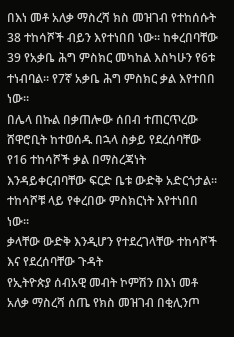በእነ መቶ አለቃ ማስረሻ ክስ መዝገብ የተከሰሱት 38 ተከሳሾች ብይን እየተነበበ ነው። ከቀረበባቸው 39 የአቃቤ ሕግ ምስክር መካከል እስካሁን የ6ቱ ተነብባል። የ7ኛ አቃቤ ሕግ ምስክር ቃል እየተበበ ነው።
በሌላ በኩል በቃጠሎው ሰበብ ተጠርጥረው ሸዋሮቢት ከተወሰዱ በኋላ ስቃይ የደረሰባቸው የ16 ተከሳሾች ቃል በማስረጃነት እንዳይቀርብባቸው ፍርድ ቤቱ ውድቅ አድርጎታል። ተከሳሾቹ ላይ የቀረበው ምስክርነት እየተነበበ ነው።
ቃላቸው ውድቅ እንዲሆን የተደረገላቸው ተከሳሾች እና የደረሰባቸው ጉዳት
የኢትዮጵያ ሰብአዊ መብት ኮምሽን በእነ መቶ አለቃ ማስረሻ ሰጤ የክስ መዝገብ በቂሊንጦ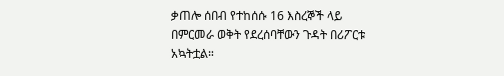ቃጠሎ ሰበብ የተከሰሱ 16 እስረኞች ላይ በምርመራ ወቅት የደረሰባቸውን ጉዳት በሪፖርቱ አኳትቷል።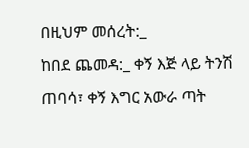በዚህም መሰረት:_
ከበደ ጨመዳ:_ ቀኝ እጅ ላይ ትንሽ ጠባሳ፣ ቀኝ እግር አውራ ጣት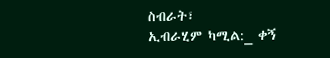ስብራት፣
ኢብራሂም ካሚል:_ ቀኝ